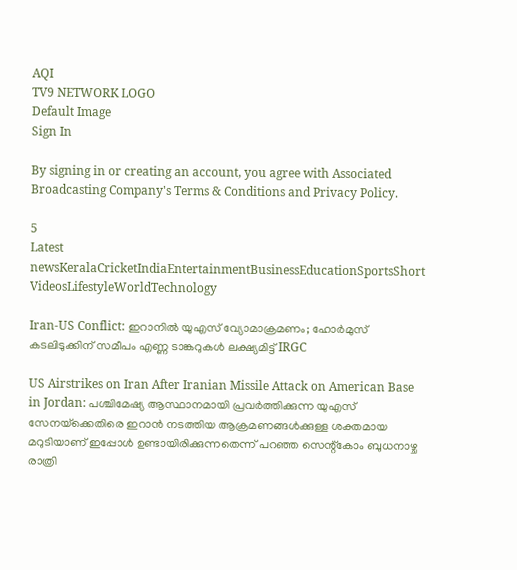AQI
TV9 NETWORK LOGO
Default Image
Sign In

By signing in or creating an account, you agree with Associated Broadcasting Company's Terms & Conditions and Privacy Policy.

5
Latest newsKeralaCricketIndiaEntertainmentBusinessEducationSportsShort VideosLifestyleWorldTechnology

Iran-US Conflict: ഇറാനില്‍ യുഎസ് വ്യോമാക്രമണം; ഹോര്‍മുസ് കടലിടുക്കിന് സമീപം എണ്ണ ടാങ്കറുകള്‍ ലക്ഷ്യമിട്ട് IRGC

US Airstrikes on Iran After Iranian Missile Attack on American Base in Jordan: പശ്ചിമേഷ്യ ആസ്ഥാനമായി പ്രവര്‍ത്തിക്കുന്ന യുഎസ് സേനയ്‌ക്കെതിരെ ഇറാന്‍ നടത്തിയ ആക്രമണങ്ങള്‍ക്കുള്ള ശക്തമായ മറുടിയാണ് ഇപ്പോള്‍ ഉണ്ടായിരിക്കുന്നതെന്ന് പറഞ്ഞ സെന്റ്‌കോം ബുധനാഴ്ച രാത്രി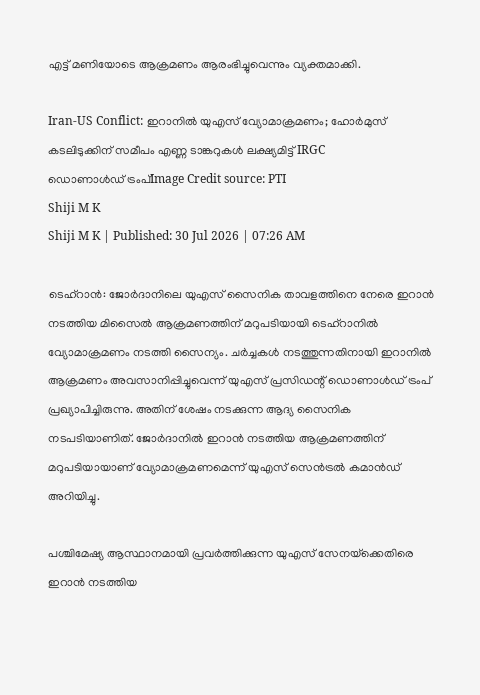എട്ട് മണിയോടെ ആക്രമണം ആരംഭിച്ചുവെന്നും വ്യക്തമാക്കി.

Iran-US Conflict: ഇറാനില്‍ യുഎസ് വ്യോമാക്രമണം; ഹോര്‍മുസ് കടലിടുക്കിന് സമീപം എണ്ണ ടാങ്കറുകള്‍ ലക്ഷ്യമിട്ട് IRGC
ഡൊണാൾഡ് ട്രംപ്Image Credit source: PTI
Shiji M K
Shiji M K | Published: 30 Jul 2026 | 07:26 AM

ടെഹ്‌റാന്‍: ജോര്‍ദാനിലെ യുഎസ് സൈനിക താവളത്തിനെ നേരെ ഇറാന്‍ നടത്തിയ മിസൈല്‍ ആക്രമണത്തിന് മറുപടിയായി ടെഹ്‌റാനില്‍ വ്യോമാക്രമണം നടത്തി സൈന്യം. ചര്‍ച്ചകള്‍ നടത്തുന്നതിനായി ഇറാനില്‍ ആക്രമണം അവസാനിപ്പിച്ചുവെന്ന് യുഎസ് പ്രസിഡന്റ് ഡൊണാള്‍ഡ് ട്രംപ് പ്രഖ്യാപിച്ചിരുന്നു. അതിന് ശേഷം നടക്കുന്ന ആദ്യ സൈനിക നടപടിയാണിത്. ജോര്‍ദാനില്‍ ഇറാന്‍ നടത്തിയ ആക്രമണത്തിന് മറുപടിയായാണ് വ്യോമാക്രമണമെന്ന് യുഎസ് സെന്‍ട്രല്‍ കമാന്‍ഡ് അറിയിച്ചു.

പശ്ചിമേഷ്യ ആസ്ഥാനമായി പ്രവര്‍ത്തിക്കുന്ന യുഎസ് സേനയ്‌ക്കെതിരെ ഇറാന്‍ നടത്തിയ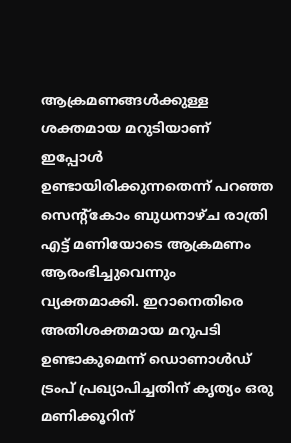ആക്രമണങ്ങള്‍ക്കുള്ള ശക്തമായ മറുടിയാണ് ഇപ്പോള്‍ ഉണ്ടായിരിക്കുന്നതെന്ന് പറഞ്ഞ സെന്റ്‌കോം ബുധനാഴ്ച രാത്രി എട്ട് മണിയോടെ ആക്രമണം ആരംഭിച്ചുവെന്നും വ്യക്തമാക്കി. ഇറാനെതിരെ അതിശക്തമായ മറുപടി ഉണ്ടാകുമെന്ന് ഡൊണാള്‍ഡ് ട്രംപ് പ്രഖ്യാപിച്ചതിന് കൃത്യം ഒരു മണിക്കൂറിന്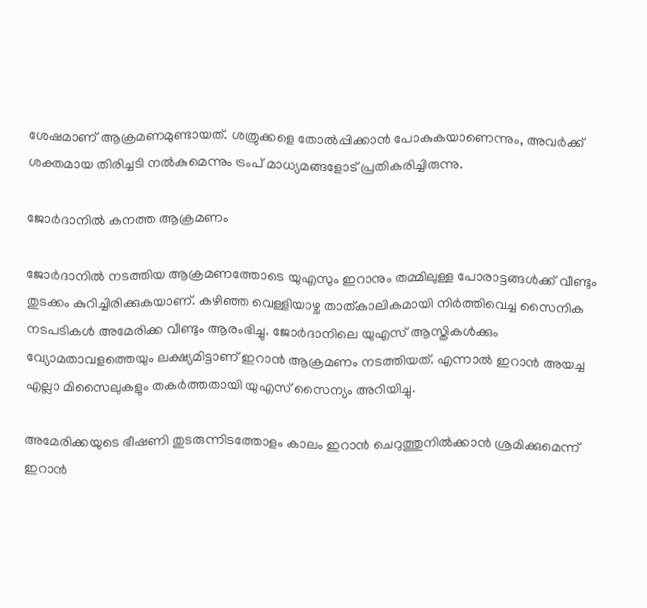ശേഷമാണ് ആക്രമണമുണ്ടായത്. ശത്രുക്കളെ തോല്‍പ്പിക്കാന്‍ പോകുകയാണെന്നും, അവര്‍ക്ക് ശക്തമായ തിരിച്ചടി നല്‍കുമെന്നും ട്രംപ് മാധ്യമങ്ങളോട് പ്രതികരിച്ചിരുന്നു.

ജോര്‍ദാനില്‍ കനത്ത ആക്രമണം

ജോര്‍ദാനില്‍ നടത്തിയ ആക്രമണത്തോടെ യുഎസും ഇറാനും തമ്മിലുള്ള പോരാട്ടങ്ങള്‍ക്ക് വീണ്ടും തുടക്കം കുറിച്ചിരിക്കുകയാണ്. കഴിഞ്ഞ വെള്ളിയാഴ്ച താത്കാലികമായി നിര്‍ത്തിവെച്ച സൈനിക നടപടികള്‍ അമേരിക്ക വീണ്ടും ആരംഭിച്ചു. ജോര്‍ദാനിലെ യുഎസ് ആസ്തികള്‍ക്കും വ്യോമതാവളത്തെയും ലക്ഷ്യമിട്ടാണ് ഇറാന്‍ ആക്രമണം നടത്തിയത്. എന്നാല്‍ ഇറാന്‍ അയച്ച എല്ലാ മിസൈലുകളും തകര്‍ത്തതായി യുഎസ് സൈന്യം അറിയിച്ചു.

അമേരിക്കയുടെ ഭീഷണി തുടരുന്നിടത്തോളം കാലം ഇറാന്‍ ചെറുത്തുനില്‍ക്കാന്‍ ശ്രമിക്കുമെന്ന് ഇറാന്‍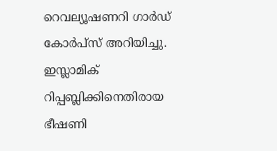റെവല്യൂഷണറി ഗാര്‍ഡ് കോര്‍പ്‌സ് അറിയിച്ചു. ഇസ്ലാമിക് റിപ്പബ്ലിക്കിനെതിരായ ഭീഷണി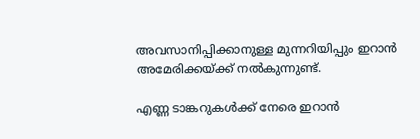അവസാനിപ്പിക്കാനുള്ള മുന്നറിയിപ്പും ഇറാന്‍ അമേരിക്കയ്ക്ക് നല്‍കുന്നുണ്ട്.

എണ്ണ ടാങ്കറുകള്‍ക്ക് നേരെ ഇറാന്‍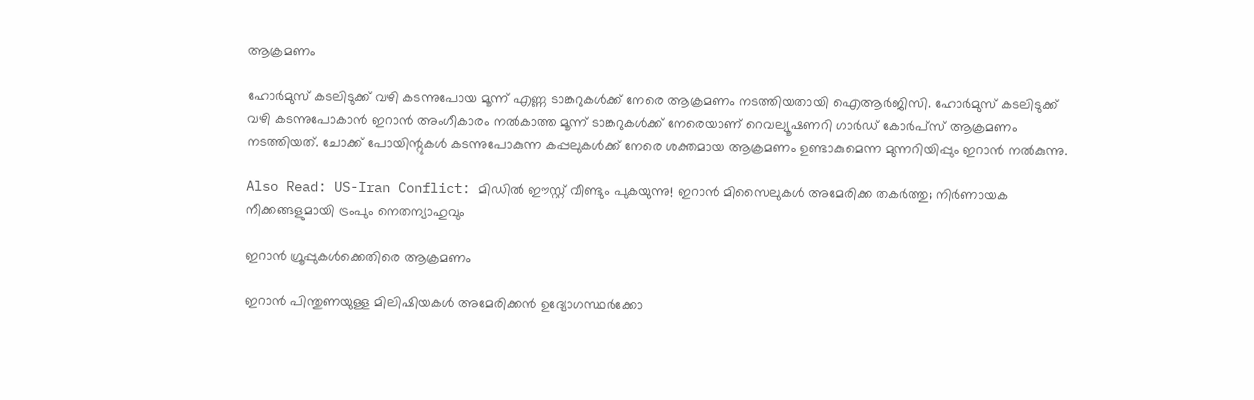ആക്രമണം

ഹോര്‍മുസ് കടലിടുക്ക് വഴി കടന്നുപോയ മൂന്ന് എണ്ണ ടാങ്കറുകള്‍ക്ക് നേരെ ആക്രമണം നടത്തിയതായി ഐആര്‍ജിസി. ഹോര്‍മുസ് കടലിടുക്ക് വഴി കടന്നുപോകാന്‍ ഇറാന്‍ അംഗീകാരം നല്‍കാത്ത മൂന്ന് ടാങ്കറുകള്‍ക്ക് നേരെയാണ് റെവല്യൂഷണറി ഗാര്‍ഡ് കോര്‍പ്‌സ് ആക്രമണം നടത്തിയത്. ചോക്ക് പോയിന്റുകള്‍ കടന്നുപോകുന്ന കപ്പലുകള്‍ക്ക് നേരെ ശക്തമായ ആക്രമണം ഉണ്ടാകുമെന്ന മുന്നറിയിപ്പും ഇറാന്‍ നല്‍കുന്നു.

Also Read: US-Iran Conflict: മിഡിൽ ഈസ്റ്റ് വീണ്ടും പുകയുന്നു! ഇറാൻ മിസൈലുകൾ അമേരിക്ക തകർത്തു; നിർണായക നീക്കങ്ങളുമായി ട്രംപും നെതന്യാഹുവും

ഇറാന്‍ ഗ്രൂപ്പുകള്‍ക്കെതിരെ ആക്രമണം

ഇറാന്‍ പിന്തുണയുള്ള മിലിഷിയകള്‍ അമേരിക്കന്‍ ഉദ്യോഗസ്ഥര്‍ക്കോ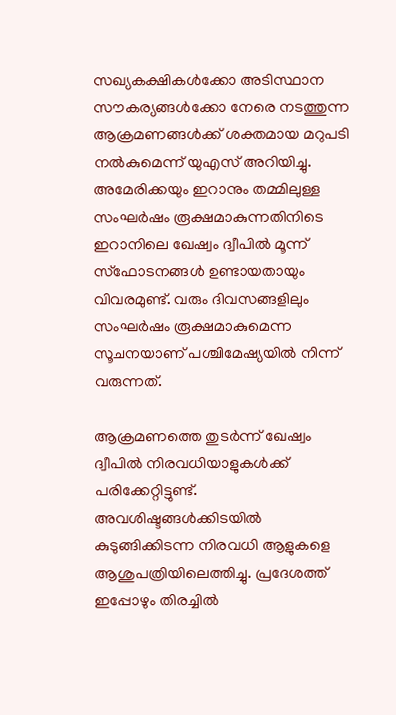സഖ്യകക്ഷികള്‍ക്കോ അടിസ്ഥാന സൗകര്യങ്ങള്‍ക്കോ നേരെ നടത്തുന്ന ആക്രമണങ്ങള്‍ക്ക് ശക്തമായ മറുപടി നല്‍കുമെന്ന് യുഎസ് അറിയിച്ചു. അമേരിക്കയും ഇറാനും തമ്മിലുള്ള സംഘര്‍ഷം രൂക്ഷമാകുന്നതിനിടെ ഇറാനിലെ ഖേഷ്വം ദ്വീപില്‍ മൂന്ന് സ്‌ഫോടനങ്ങള്‍ ഉണ്ടായതായും വിവരമുണ്ട്. വരും ദിവസങ്ങളിലും സംഘര്‍ഷം രൂക്ഷമാകുമെന്ന സൂചനയാണ് പശ്ചിമേഷ്യയില്‍ നിന്ന് വരുന്നത്.

ആക്രമണത്തെ തുടര്‍ന്ന് ഖേഷ്വം ദ്വീപില്‍ നിരവധിയാളുകള്‍ക്ക് പരിക്കേറ്റിട്ടുണ്ട്. അവശിഷ്ടങ്ങള്‍ക്കിടയില്‍ കുടുങ്ങിക്കിടന്ന നിരവധി ആളുകളെ ആശുപത്രിയിലെത്തിച്ചു. പ്രദേശത്ത് ഇപ്പോഴും തിരച്ചില്‍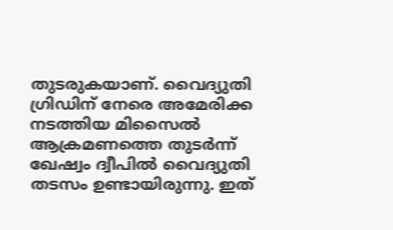തുടരുകയാണ്. വൈദ്യുതി ഗ്രിഡിന് നേരെ അമേരിക്ക നടത്തിയ മിസൈല്‍ ആക്രമണത്തെ തുടര്‍ന്ന് ഖേഷ്വം ദ്വീപില്‍ വൈദ്യുതി തടസം ഉണ്ടായിരുന്നു. ഇത്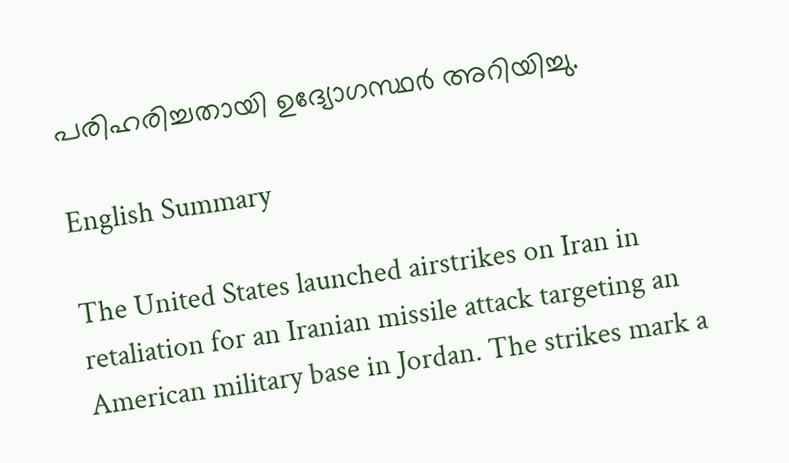പരിഹരിച്ചതായി ഉദ്യോഗസ്ഥര്‍ അറിയിച്ചു.

English Summary

The United States launched airstrikes on Iran in retaliation for an Iranian missile attack targeting an American military base in Jordan. The strikes mark a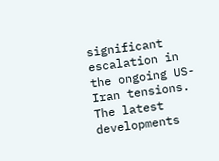significant escalation in the ongoing US-Iran tensions. The latest developments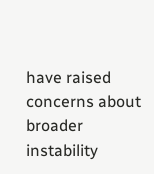have raised concerns about broader instability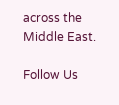across the Middle East.

Follow Us